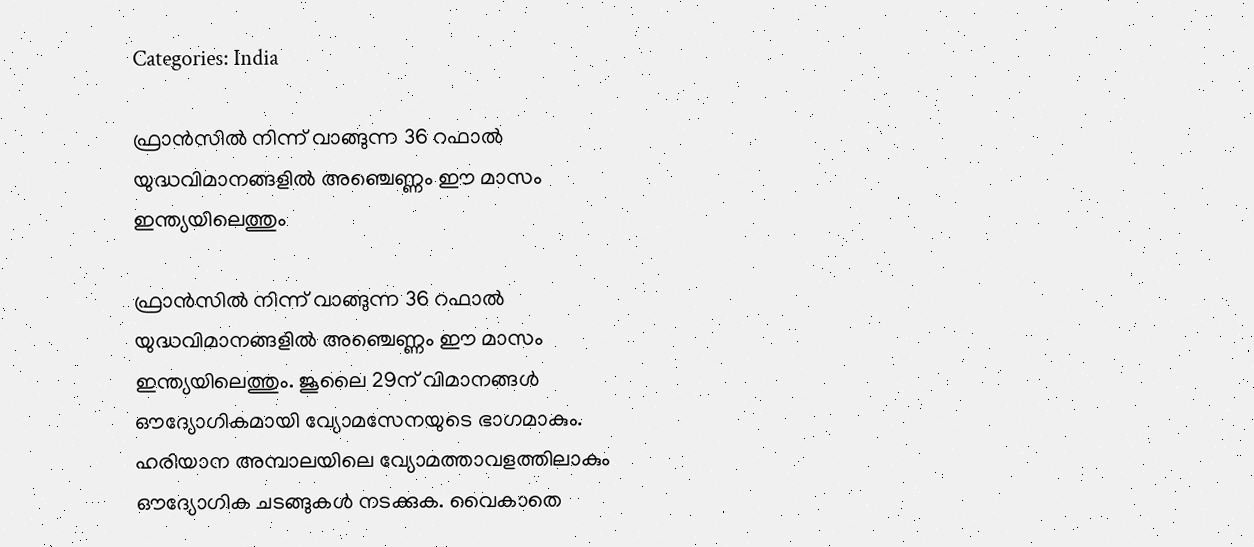Categories: India

ഫ്രാൻസിൽ നിന്ന് വാങ്ങുന്ന 36 റഫാൽ യുദ്ധവിമാനങ്ങളിൽ അഞ്ചെണ്ണം ഈ മാസം ഇന്ത്യയിലെത്തും

ഫ്രാൻസിൽ നിന്ന് വാങ്ങുന്ന 36 റഫാൽ  യുദ്ധവിമാനങ്ങളിൽ അഞ്ചെണ്ണം ഈ മാസം ഇന്ത്യയിലെത്തും. ജൂലൈ 29ന് വിമാനങ്ങൾ ഔദ്യോഗികമായി വ്യോമസേനയുടെ ഭാഗമാകും. ഹരിയാന അമ്പാലയിലെ വ്യോമത്താവളത്തിലാകും ഔദ്യോഗിക ചടങ്ങുകൾ നടക്കുക. വൈകാതെ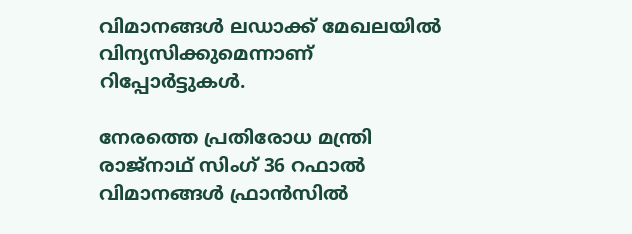വിമാനങ്ങൾ ലഡാക്ക് മേഖലയിൽ വിന്യസിക്കുമെന്നാണ് റിപ്പോർട്ടുകൾ.

നേരത്തെ പ്രതിരോധ മന്ത്രി രാജ്നാഥ് സിംഗ് 36 റഫാൽ വിമാനങ്ങൾ ഫ്രാൻസിൽ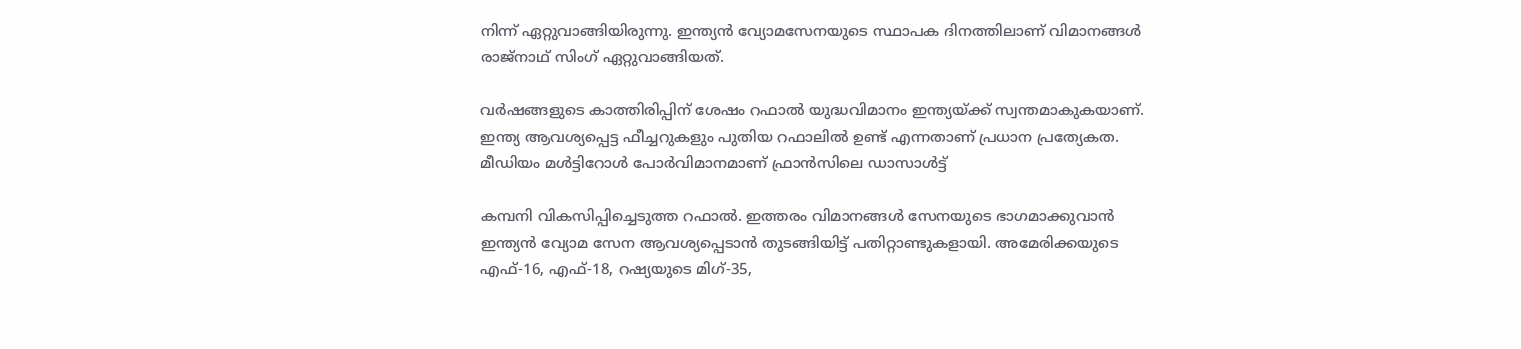നിന്ന് ഏറ്റുവാങ്ങിയിരുന്നു. ഇന്ത്യൻ വ്യോമസേനയുടെ സ്ഥാപക ദിനത്തിലാണ് വിമാനങ്ങൾ രാജ്നാഥ് സിംഗ് ഏറ്റുവാങ്ങിയത്.

വര്‍ഷങ്ങളുടെ കാത്തിരിപ്പിന് ശേഷം റഫാല്‍ യുദ്ധവിമാനം ഇന്ത്യയ്ക്ക് സ്വന്തമാകുകയാണ്. ഇന്ത്യ ആവശ്യപ്പെട്ട ഫീച്ചറുകളും പുതിയ റഫാലില്‍ ഉണ്ട് എന്നതാണ് പ്രധാന പ്രത്യേകത.
മീഡിയം മൾട്ടിറോൾ പോർവിമാനമാണ് ഫ്രാൻസിലെ ഡാസാൾട്ട്

കമ്പനി വികസിപ്പിച്ചെടുത്ത റഫാൽ. ഇത്തരം വിമാനങ്ങള്‍ സേനയുടെ ഭാഗമാക്കുവാന്‍ ഇന്ത്യന്‍ വ്യോമ സേന ആവശ്യപ്പെടാന്‍ തുടങ്ങിയിട്ട് പതിറ്റാണ്ടുകളായി. അമേരിക്കയുടെ എഫ്-16, എഫ്-18, റഷ്യയുടെ മിഗ്-35,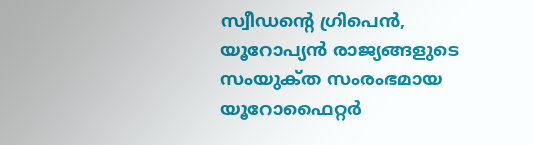സ്വീഡന്റെ ഗ്രിപെൻ, യൂറോപ്യൻ രാജ്യങ്ങളുടെ സംയുക്‌ത സംരംഭമായ യൂറോഫൈറ്റർ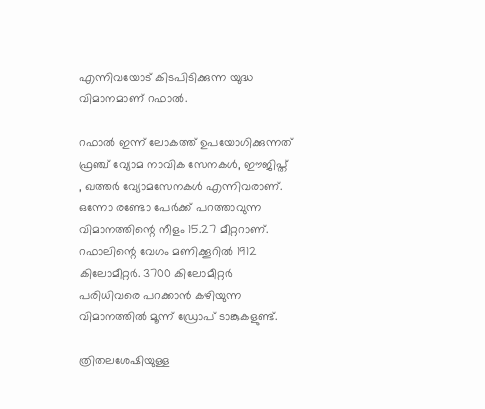എന്നിവയോട് കിടപിടിക്കുന്ന യുദ്ധ വിമാനമാണ് റഫാല്‍.

റഫാല്‍ ഇന്ന് ലോകത്ത് ഉപയോഗിക്കുന്നത് ഫ്രഞ്ച് വ്യോമ നാവിക സേനകള്‍, ഈജിപ്ത് , ഖത്തർ വ്യോമസേനകള്‍ എന്നിവരാണ്. ഒന്നോ രണ്ടോ പേർക്ക് പറത്താവുന്ന വിമാനത്തിന്റെ നീളം 15.27 മീറ്ററാണ്. റഫാലിന്റെ വേഗം മണിക്കൂറിൽ 1912 കിലോമീറ്റർ. 3700 കിലോമീറ്റർ പരിധിവരെ പറക്കാൻ കഴിയുന്ന വിമാനത്തിൽ മൂന്ന് ഡ്രോപ് ടാങ്കുകളുണ്ട്.

ത്രിതലശേഷിയുള്ള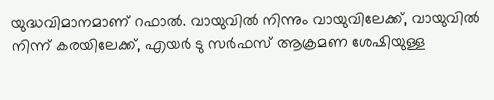യുദ്ധവിമാനമാണ് റഫാൽ. വായുവില്‍ നിന്നും വായുവിലേക്ക്, വായുവില്‍ നിന്ന് കരയിലേക്ക്, എയർ ടു സർഫസ് ആക്രമണ ശേഷിയുള്ള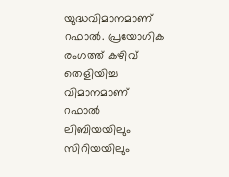യുദ്ധവിമാനമാണ് റഫാല്‍. പ്രയോഗിക രംഗത്ത് കഴിവ് തെളിയിച്ച വിമാനമാണ് റഫാല്‍ ലിബിയയിലും സിറിയയിലും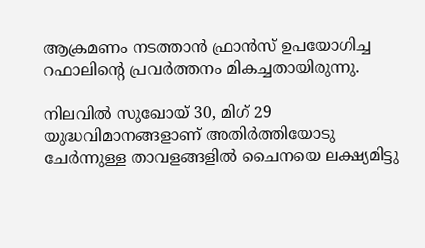ആക്രമണം നടത്താൻ ഫ്രാൻസ് ഉപയോഗിച്ച റഫാലിന്‍റെ പ്രവര്‍ത്തനം മികച്ചതായിരുന്നു.

നിലവിൽ സുഖോയ് 30, മിഗ് 29 യുദ്ധവിമാനങ്ങളാണ് അതിർത്തിയോടു ചേർന്നുള്ള താവളങ്ങളിൽ ചൈനയെ ലക്ഷ്യമിട്ടു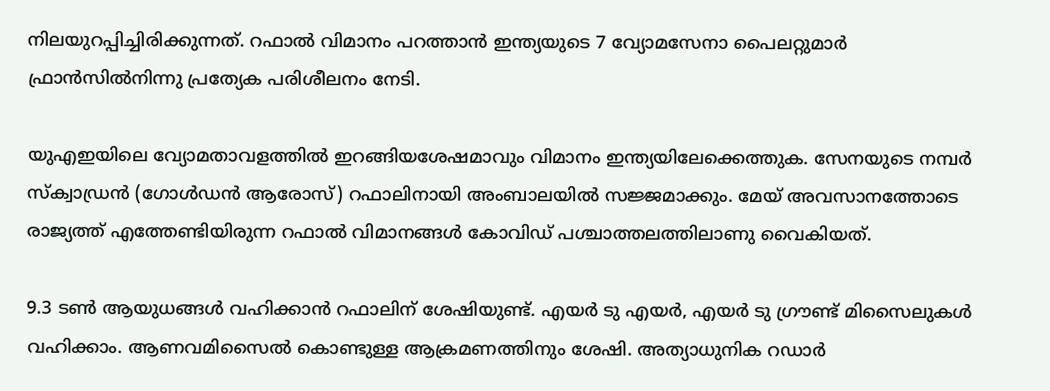നിലയുറപ്പിച്ചിരിക്കുന്നത്. റഫാൽ വിമാനം പറത്താൻ ഇന്ത്യയുടെ 7 വ്യോമസേനാ പൈലറ്റുമാർ ഫ്രാൻസിൽനിന്നു പ്രത്യേക പരിശീലനം നേടി.

യുഎഇയിലെ വ്യോമതാവളത്തിൽ ഇറങ്ങിയശേഷമാവും വിമാനം ഇന്ത്യയിലേക്കെത്തുക. സേനയുടെ നമ്പർ സ്ക്വാഡ്രൻ (ഗോൾഡൻ ആരോസ്) റഫാലിനായി അംബാലയിൽ സജ്ജമാക്കും. മേയ് അവസാനത്തോടെ രാജ്യത്ത് എത്തേണ്ടിയിരുന്ന റഫാൽ വിമാനങ്ങൾ കോവിഡ് പശ്ചാത്തലത്തിലാണു വൈകിയത്.

9.3 ടൺ ആയുധങ്ങൾ വഹിക്കാൻ റഫാലിന് ശേഷിയുണ്ട്. എയർ ടു എയർ, എയർ ടു ഗ്രൗണ്ട് മിസൈലുകൾ വഹിക്കാം. ആണവമിസൈൽ കൊണ്ടുള്ള ആക്രമണത്തിനും ശേഷി. അത്യാധുനിക റഡാർ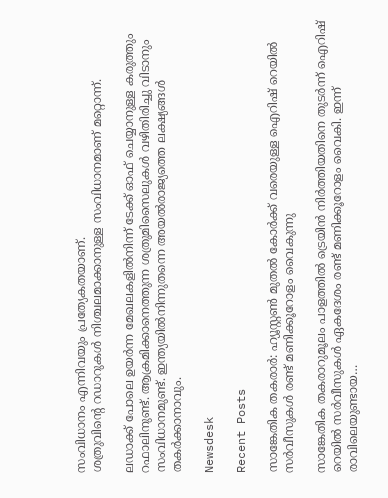സംവിധാനം എന്നിവയും പ്രത്യേകതയാണ്.
ശത്രുവിന്റെ റഡാറുകൾ നിശ്ചലമാക്കാനുള്ള സംവിധാനമാണ് മറ്റൊന്ന്.

ലഡാക്ക് പോലെ ഉയർന്ന മേഖലകളിൽനിന്ന് ടേക്ക് ഓഫ് ചെയ്യാനുള്ള കരുത്തും റഫാലിനുണ്ട്. ആക്രമിക്കാനെത്തുന്ന ശത്രുമിസൈലുകൾ വഴിതിരിച്ചു വിടാനും സംവിധാനമുണ്ട്. ഇന്ത്യയിൽനിന്നുതന്നെ അയൽരാജ്യത്തെ ലക്ഷ്യങ്ങൾ തകർക്കാനാവും.

Newsdesk

Recent Posts

സാങ്കേതിക തകരാർ: ഹ്യൂസ്റ്റൺ മുതൽ കോർക്ക് വരെയുള്ള ഐറിഷ് റെയിൽ സർവീസുകൾ രണ്ട് മണിക്കൂറോളം വൈകുന്നു

സാങ്കേതിക തകരാറുമൂലം പാളത്തിൽ ട്രെയിൻ നിർത്തിയതിനെ തുടർന്ന് ഐറിഷ് റെയിൽ സർവീസുകൾ ഏകദേശം രണ്ട് മണിക്കൂറോളം വൈകി. ഇന്ന് രാവിലെയുണ്ടായ…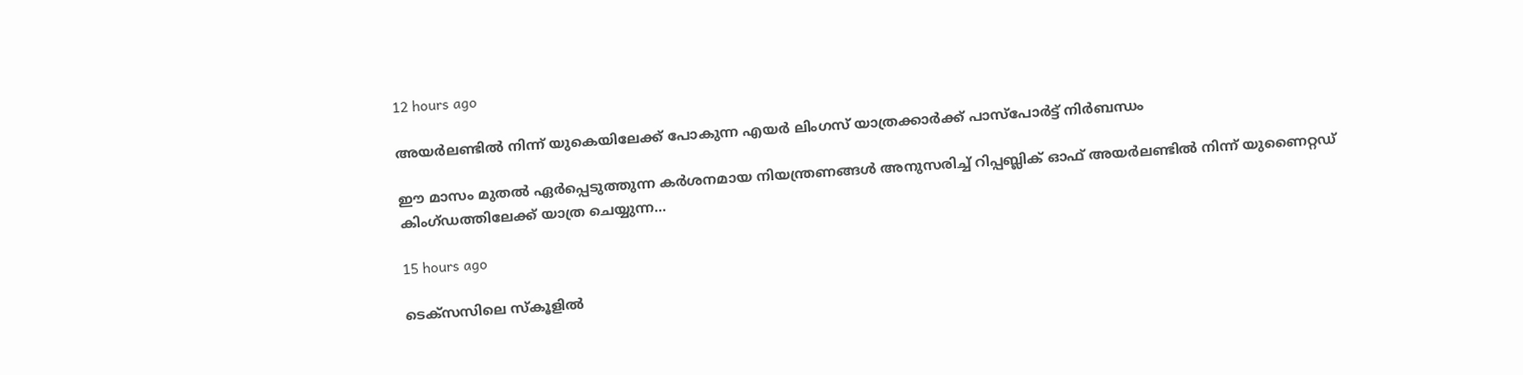12 hours ago

അയർലണ്ടിൽ നിന്ന് യുകെയിലേക്ക് പോകുന്ന എയർ ലിംഗസ് യാത്രക്കാർക്ക് പാസ്‌പോർട്ട് നിർബന്ധം

ഈ മാസം മുതൽ ഏർപ്പെടുത്തുന്ന കർശനമായ നിയന്ത്രണങ്ങൾ അനുസരിച്ച് റിപ്പബ്ലിക് ഓഫ് അയർലണ്ടിൽ നിന്ന് യുണൈറ്റഡ് കിംഗ്ഡത്തിലേക്ക് യാത്ര ചെയ്യുന്ന…

15 hours ago

ടെക്സസിലെ സ്കൂളിൽ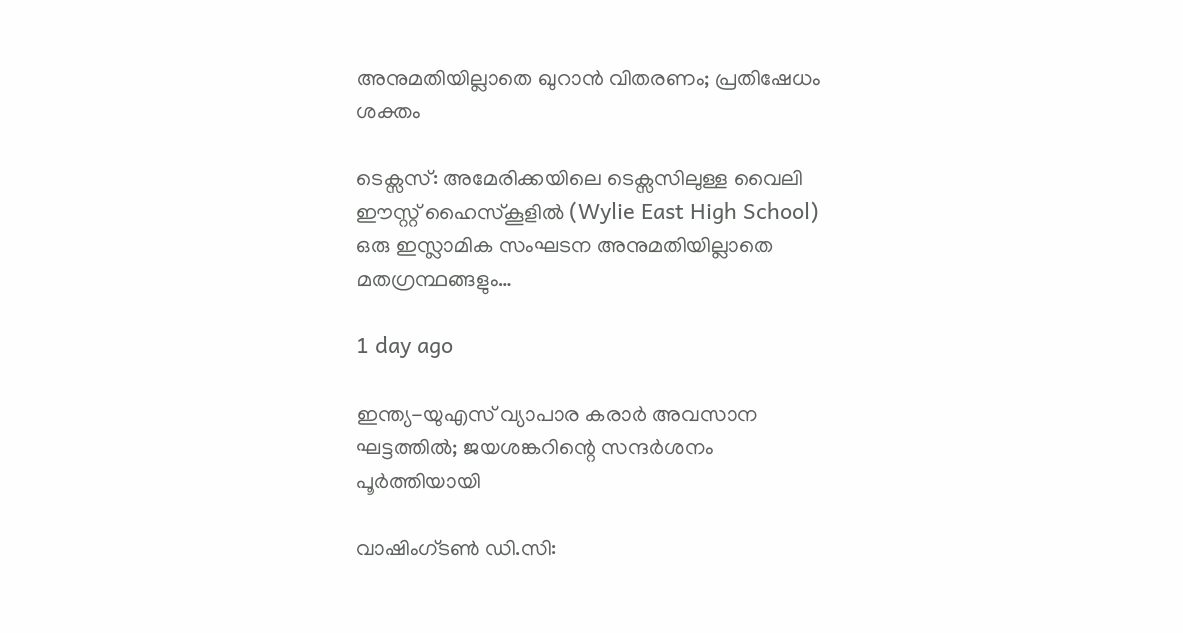അനുമതിയില്ലാതെ ഖുറാൻ വിതരണം; പ്രതിഷേധം ശക്തം

ടെക്സസ്: അമേരിക്കയിലെ ടെക്സസിലുള്ള വൈലി ഈസ്റ്റ് ഹൈസ്കൂളിൽ (Wylie East High School) ഒരു ഇസ്ലാമിക സംഘടന അനുമതിയില്ലാതെ മതഗ്രന്ഥങ്ങളും…

1 day ago

ഇന്ത്യ-യുഎസ് വ്യാപാര കരാർ അവസാന ഘട്ടത്തിൽ; ജയശങ്കറിന്റെ സന്ദർശനം പൂർത്തിയായി

വാഷിംഗ്ടൺ ഡി.സി: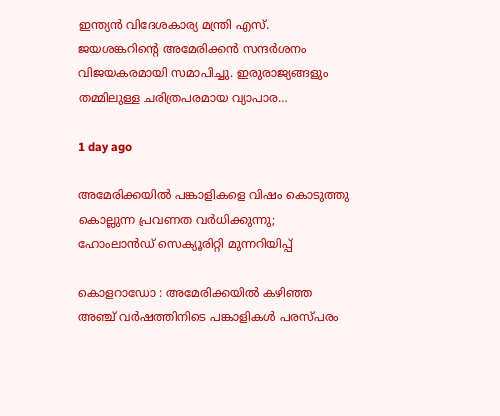ഇന്ത്യൻ വിദേശകാര്യ മന്ത്രി എസ്. ജയശങ്കറിന്റെ അമേരിക്കൻ സന്ദർശനം വിജയകരമായി സമാപിച്ചു. ഇരുരാജ്യങ്ങളും തമ്മിലുള്ള ചരിത്രപരമായ വ്യാപാര…

1 day ago

അമേരിക്കയിൽ പങ്കാളികളെ വിഷം കൊടുത്തു കൊല്ലുന്ന പ്രവണത വർധിക്കുന്നു; ഹോംലാൻഡ് സെക്യൂരിറ്റി മുന്നറിയിപ്പ്

കൊളറാഡോ : അമേരിക്കയിൽ കഴിഞ്ഞ അഞ്ച് വർഷത്തിനിടെ പങ്കാളികൾ പരസ്പരം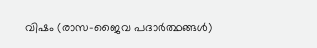വിഷം (രാസ-ജൈവ പദാർത്ഥങ്ങൾ)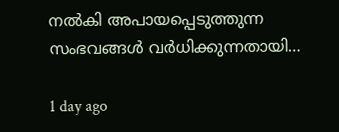നൽകി അപായപ്പെടുത്തുന്ന സംഭവങ്ങൾ വർധിക്കുന്നതായി…

1 day ago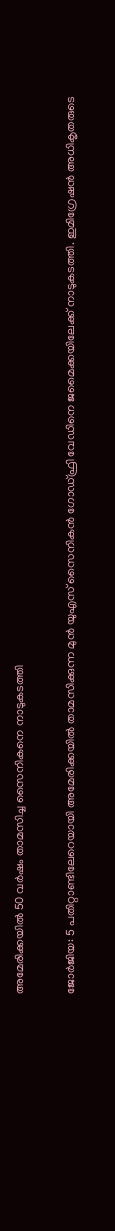അമേരിക്കയിൽ 50 വർഷം താമസിച്ച സൈനികനെ നാടുകടത്തി

ജോർജിയ: 5 പതിറ്റാണ്ടിലേറെയായി അമേരിക്കയിൽ താമസിക്കുന്ന മുൻ യുഎസ് സൈനികൻ ഗോഡ്ഫ്രി വേഡിനെ ജമൈക്കയിലേക്ക് നാടുകടത്തി. ഇമിഗ്രേഷൻ അധികൃതരുടെ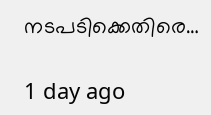നടപടിക്കെതിരെ…

1 day ago